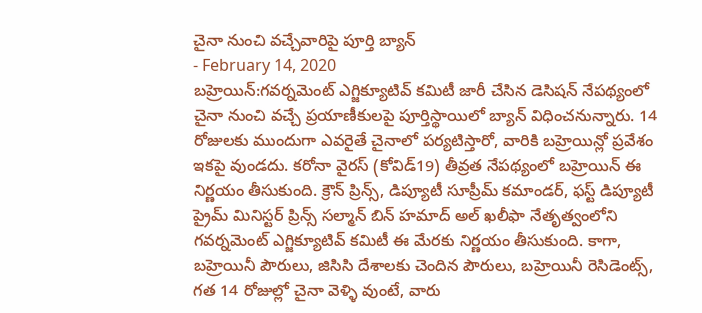చైనా నుంచి వచ్చేవారిపై పూర్తి బ్యాన్
- February 14, 2020
బహ్రెయిన్:గవర్నమెంట్ ఎగ్జిక్యూటివ్ కమిటీ జారీ చేసిన డెసిషన్ నేపథ్యంలో చైనా నుంచి వచ్చే ప్రయాణీకులపై పూర్తిస్థాయిలో బ్యాన్ విధించనున్నారు. 14 రోజులకు ముందుగా ఎవరైతే చైనాలో పర్యటిస్తారో, వారికి బహ్రెయిన్లో ప్రవేశం ఇకపై వుండదు. కరోనా వైరస్ (కోవిడ్19) తీవ్రత నేపథ్యంలో బహ్రెయిన్ ఈ నిర్ణయం తీసుకుంది. క్రౌన్ ప్రిన్స్, డిప్యూటీ సూప్రీమ్ కమాండర్, ఫస్ట్ డిప్యూటీ ప్రైమ్ మినిస్టర్ ప్రిన్స్ సల్మాన్ బిన్ హమాద్ అల్ ఖలీఫా నేతృత్వంలోని గవర్నమెంట్ ఎగ్జిక్యూటివ్ కమిటీ ఈ మేరకు నిర్ణయం తీసుకుంది. కాగా, బహ్రెయినీ పౌరులు, జిసిసి దేశాలకు చెందిన పౌరులు, బహ్రెయినీ రెసిడెంట్స్, గత 14 రోజుల్లో చైనా వెళ్ళి వుంటే, వారు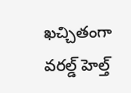ఖచ్చితంగా వరల్డ్ హెల్త్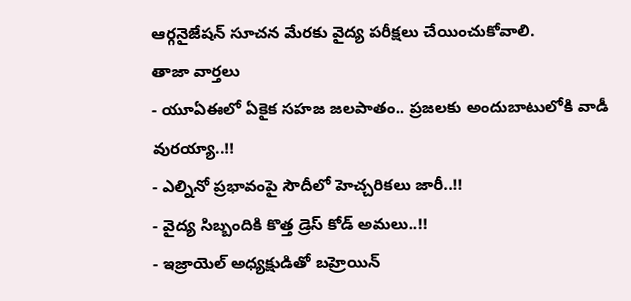ఆర్గనైజేషన్ సూచన మేరకు వైద్య పరీక్షలు చేయించుకోవాలి.
తాజా వార్తలు
- యూఏఈలో ఏకైక సహజ జలపాతం.. ప్రజలకు అందుబాటులోకి వాడీ వురయ్యా..!!
- ఎల్నినో ప్రభావంపై సౌదీలో హెచ్చరికలు జారీ..!!
- వైద్య సిబ్బందికి కొత్త డ్రెస్ కోడ్ అమలు..!!
- ఇజ్రాయెల్ అధ్యక్షుడితో బహ్రెయిన్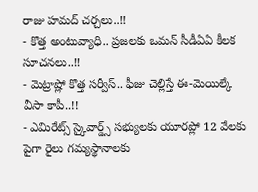రాజు హమద్ చర్చలు..!!
- కొత్త అంటువ్యాధి.. ప్రజలకు ఒమన్ సీడీఏఏ కీలక సూచనలు..!!
- మెట్రాష్లో కొత్త సర్వీస్.. ఫీజు చెల్లిస్తే ఈ-మెయిల్కే వీసా కాపీ..!!
- ఎమిరేట్స్ స్కైవార్డ్స్ సభ్యులకు యూరప్లో 12 వేలకు పైగా రైలు గమ్యస్థానాలకు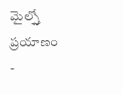మైల్స్తో ప్రయాణం
-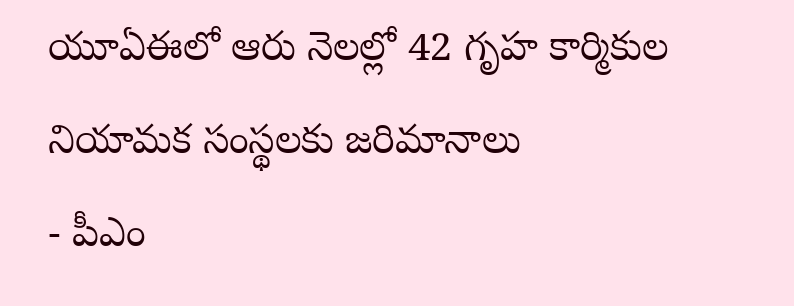యూఏఈలో ఆరు నెలల్లో 42 గృహ కార్మికుల నియామక సంస్థలకు జరిమానాలు
- పీఎం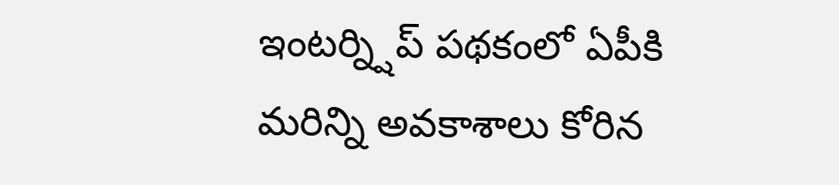ఇంటర్న్షిప్ పథకంలో ఏపీకి మరిన్ని అవకాశాలు కోరిన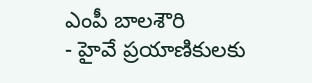ఎంపీ బాలశౌరి
- హైవే ప్రయాణికులకు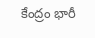కేంద్రం భారీ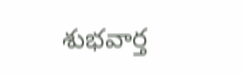శుభవార్త